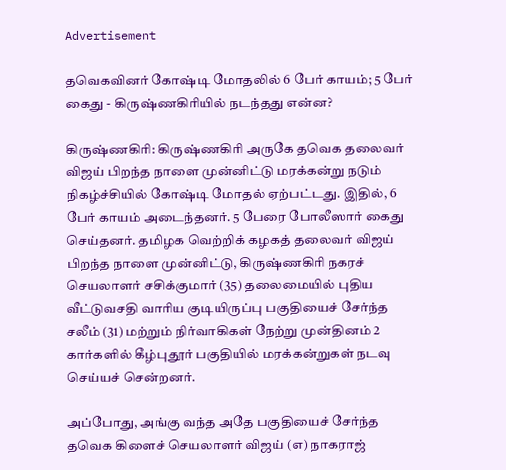Advertisement

தவெகவினர் கோஷ்டி மோதலில் 6 பேர் காயம்; 5 பேர் கைது - கிருஷ்ணகிரியில் நடந்தது என்ன?

கிருஷ்ணகிரி: கிருஷ்ணகிரி அருகே தவெக தலைவர் விஜய் பிறந்த நாளை முன்னிட்டு மரக்கன்று நடும் நிகழ்ச்சியில் கோஷ்டி மோதல் ஏற்பட்டது. இதில், 6 பேர் காயம் அடைந்தனர். 5 பேரை போலீஸார் கைது செய்தனர். தமிழக வெற்றிக் கழகத் தலைவர் விஜய் பிறந்த நாளை முன்னிட்டு, கிருஷ்ணகிரி நகரச் செயலாளர் சசிக்குமார் (35) தலைமையில் புதிய வீட்டுவசதி வாரிய குடியிருப்பு பகுதியைச் சேர்ந்த சலீம் (31) மற்றும் நிர்வாகிகள் நேற்று முன்தினம் 2 கார்களில் கீழ்புதூர் பகுதியில் மரக்கன்றுகள் நடவு செய்யச் சென்றனர்.

அப்போது, அங்கு வந்த அதே பகுதியைச் சேர்ந்த தவெக கிளைச் செயலாளர் விஜய் (எ) நாகராஜ்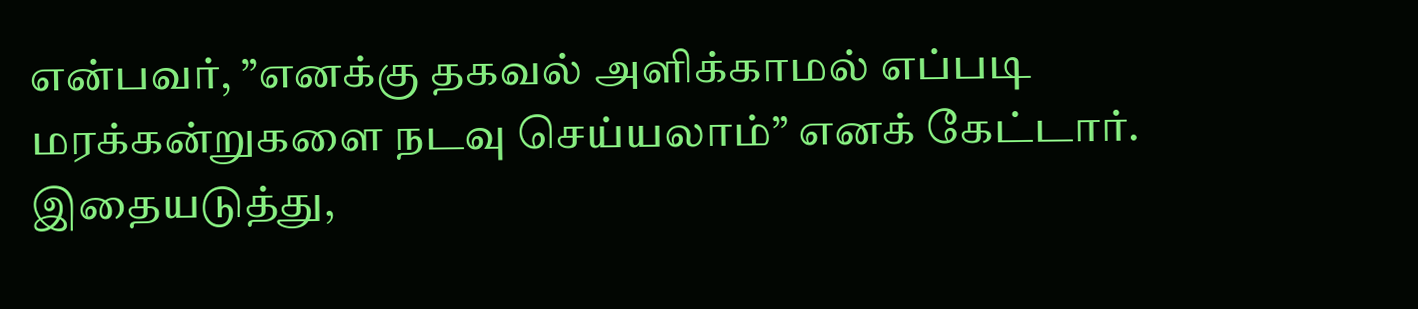என்பவர், ”எனக்கு தகவல் அளிக்காமல் எப்படி மரக்கன்றுகளை நடவு செய்யலாம்” எனக் கேட்டார். இதையடுத்து,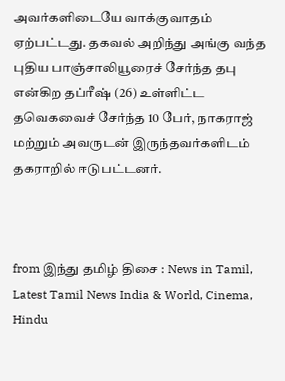அவர்களிடையே வாக்குவாதம் ஏற்பட்டது. தகவல் அறிந்து அங்கு வந்த புதிய பாஞ்சாலியூரைச் சேர்ந்த தபு என்கிற தப்ரீஷ் (26) உள்ளிட்ட தவெகவைச் சேர்ந்த 10 பேர், நாகராஜ் மற்றும் அவருடன் இருந்தவர்களிடம் தகராறில் ஈடுபட்டனர்.



from இந்து தமிழ் திசை : News in Tamil, Latest Tamil News India & World, Cinema, Hindu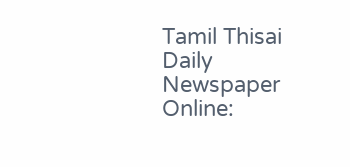Tamil Thisai Daily Newspaper Online: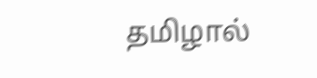தமிழால்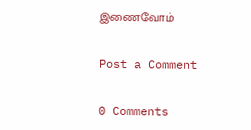இணைவோம்

Post a Comment

0 Comments